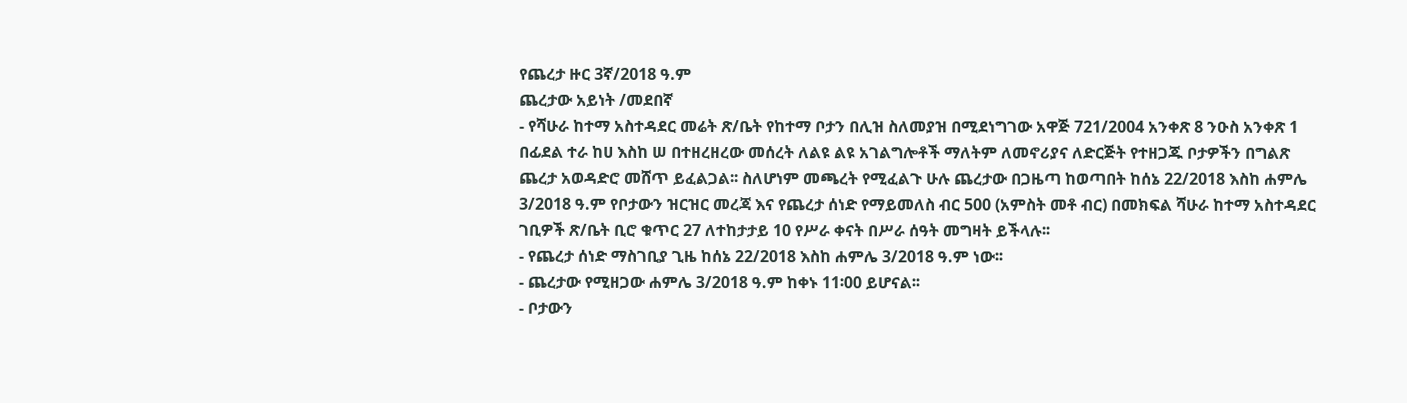የጨረታ ዙር 3ኛ/2018 ዓ.ም
ጨረታው አይነት /መደበኛ
- የሻሁራ ከተማ አስተዳደር መሬት ጽ/ቤት የከተማ ቦታን በሊዝ ስለመያዝ በሚደነግገው አዋጅ 721/2004 አንቀጽ 8 ንዑስ አንቀጽ 1 በፊደል ተራ ከሀ እስከ ሠ በተዘረዘረው መሰረት ለልዩ ልዩ አገልግሎቶች ማለትም ለመኖሪያና ለድርጅት የተዘጋጁ ቦታዎችን በግልጽ ጨረታ አወዳድሮ መሸጥ ይፈልጋል፡፡ ስለሆነም መጫረት የሚፈልጉ ሁሉ ጨረታው በጋዜጣ ከወጣበት ከሰኔ 22/2018 እስከ ሐምሌ 3/2018 ዓ.ም የቦታውን ዝርዝር መረጃ እና የጨረታ ሰነድ የማይመለስ ብር 500 (አምስት መቶ ብር) በመክፍል ሻሁራ ከተማ አስተዳደር ገቢዎች ጽ/ቤት ቢሮ ቁጥር 27 ለተከታታይ 10 የሥራ ቀናት በሥራ ሰዓት መግዛት ይችላሉ፡፡
- የጨረታ ሰነድ ማስገቢያ ጊዜ ከሰኔ 22/2018 እስከ ሐምሌ 3/2018 ዓ.ም ነው፡፡
- ጨረታው የሚዘጋው ሐምሌ 3/2018 ዓ.ም ከቀኑ 11፡00 ይሆናል፡፡
- ቦታውን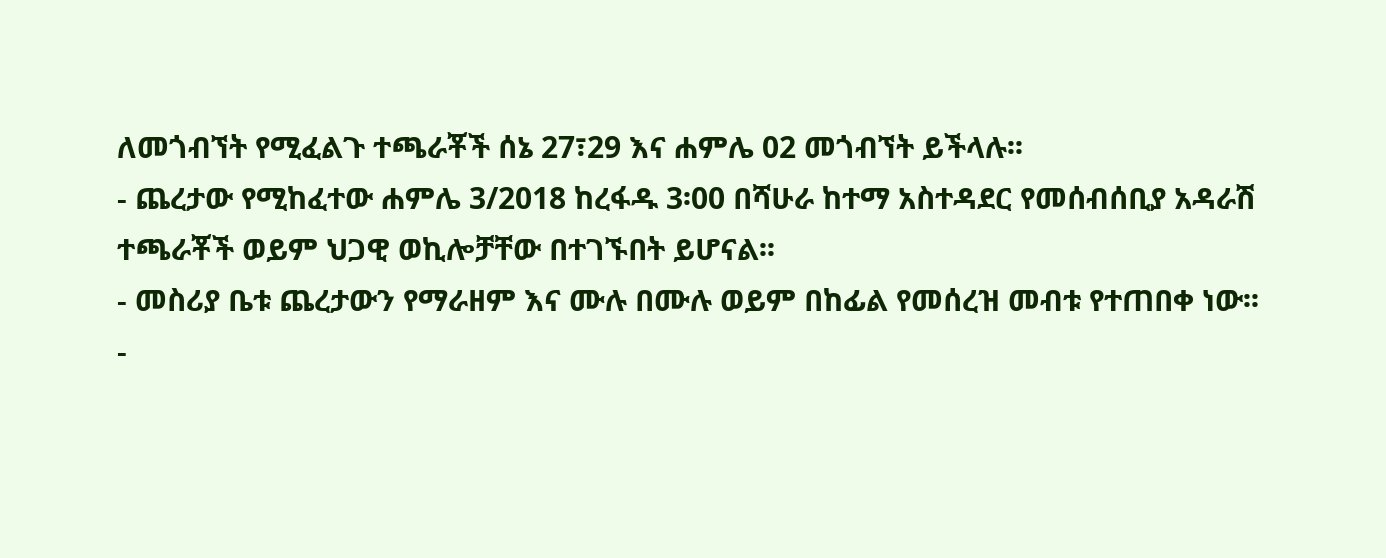ለመጎብኘት የሚፈልጉ ተጫራቾች ሰኔ 27፣29 እና ሐምሌ 02 መጎብኘት ይችላሉ፡፡
- ጨረታው የሚከፈተው ሐምሌ 3/2018 ከረፋዱ 3፡00 በሻሁራ ከተማ አስተዳደር የመሰብሰቢያ አዳራሽ ተጫራቾች ወይም ህጋዊ ወኪሎቻቸው በተገኙበት ይሆናል፡፡
- መስሪያ ቤቱ ጨረታውን የማራዘም እና ሙሉ በሙሉ ወይም በከፊል የመሰረዝ መብቱ የተጠበቀ ነው፡፡
-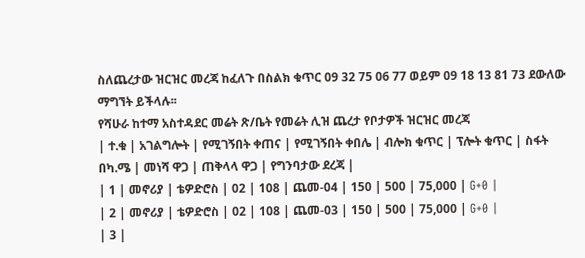ስለጨረታው ዝርዝር መረጃ ከፈለጉ በስልክ ቁጥር 09 32 75 06 77 ወይም 09 18 13 81 73 ደውለው ማግኘት ይችላሉ፡፡
የሻሁራ ከተማ አስተዳደር መሬት ጽ/ቤት የመሬት ሊዝ ጨረታ የቦታዎች ዝርዝር መረጃ
| ተ.ቁ | አገልግሎት | የሚገኝበት ቀጠና | የሚገኝበት ቀበሌ | ብሎክ ቁጥር | ፕሎት ቁጥር | ስፋት በካ.ሜ | መነሻ ዋጋ | ጠቅላላ ዋጋ | የግንባታው ደረጃ |
| 1 | መኖሪያ | ቴዎድሮስ | 02 | 108 | ጨመ-04 | 150 | 500 | 75,000 | G+0 |
| 2 | መኖሪያ | ቴዎድሮስ | 02 | 108 | ጨመ-03 | 150 | 500 | 75,000 | G+0 |
| 3 |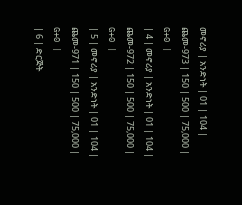መኖሪያ | አንድነት | 01 | 104 | ጨመ-973 | 150 | 500 | 75,000 | G+0 |
| 4 | መኖሪያ | አንድነት | 01 | 104 | ጨመ-972 | 150 | 500 | 75,000 | G+0 |
| 5 | መኖሪያ | አንድነት | 01 | 104 | ጨመ-971 | 150 | 500 | 75,000 | G+0 |
| 6 | ድርጅት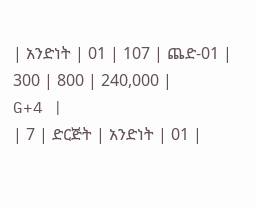| አንድነት | 01 | 107 | ጨድ-01 | 300 | 800 | 240,000 | G+4 |
| 7 | ድርጅት | አንድነት | 01 |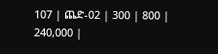107 | ጨድ-02 | 300 | 800 | 240,000 |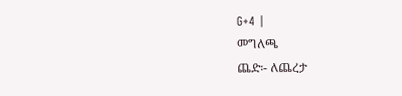G+4 |
መግለጫ
ጨድ፡- ለጨረታ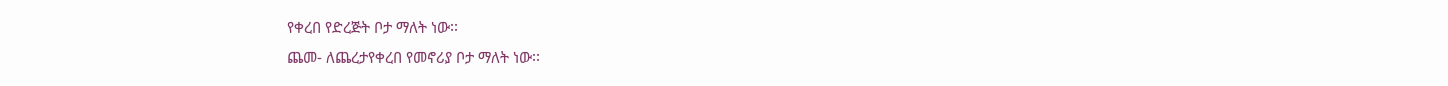የቀረበ የድረጅት ቦታ ማለት ነው፡፡
ጨመ- ለጨረታየቀረበ የመኖሪያ ቦታ ማለት ነው፡፡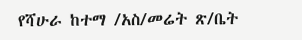የሻሁራ ከተማ /አስ/መሬት ጽ/ቤት